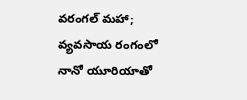వరంగల్ మహా;
వ్యవసాయ రంగంలో నానో యూరియాతో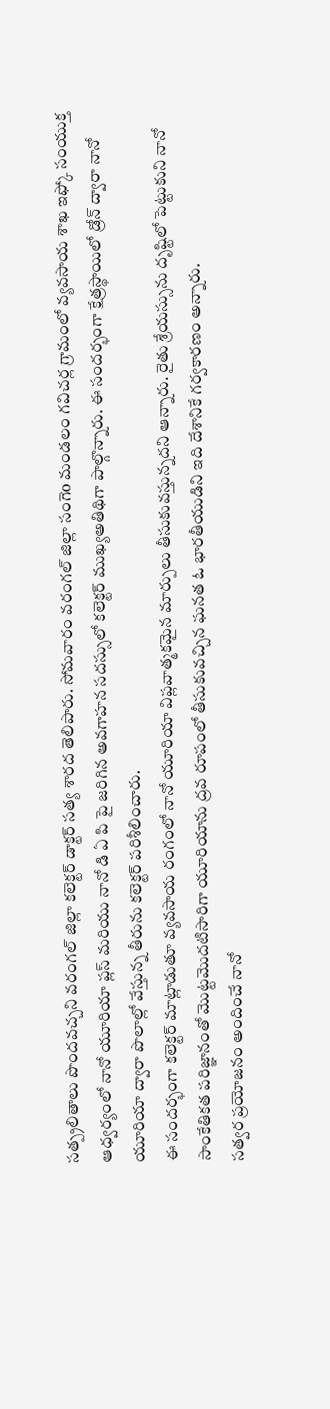సత్ప్రలితాలు పొందవచ్చని వరంగల్ జిల్లా కలెక్టర్ డాక్టర్ సత్య శారద తెలిపారు. సోమవారం వరంగల్ జిల్లా సంగెo మండలం గవిచర్ల గ్రామంలో వ్యవసాయ శాఖ ఇఫ్కో సంయుక్త ఆధ్వర్యంలో నానో యూరియా ప్లస్ మరియు నానో డి ఏ పి పై జరిగిన అవగాహన సదస్సులో కలెక్టర్ ముఖ్యఅతిథిగా పాల్గొన్నారు. ఈ సందర్భంగా క్షేత్రస్థాయిలో డ్రోన్ ద్వారా నానో యూరియా ద్వారా పొలాల్లో వేస్తున్న తీరును కలెక్టర్ పరిశీలించారు.
ఈ సందర్భంగా కలెక్టర్ మాట్లాడుతూ వ్యవసాయ రంగంలో నానో యూరియా విప్లవాత్మకమైన మార్పులు తీసుకువస్తున్నదని ఆన్నారు. రైతు శ్రేయస్సును దృష్టిలో పెట్టుకుని నానో సాంకేతికత పరిజ్ఞానంతో మొట్టమొదటిసారిగా యూరియాను ద్రవ రూపంలో తీసుకువచ్చిన ఘనత ఓ భారతీయుడిని ఇది దేశానికే గర్వకారణం అన్నారు.
సత్వర ప్రయోజనం అందించే నానో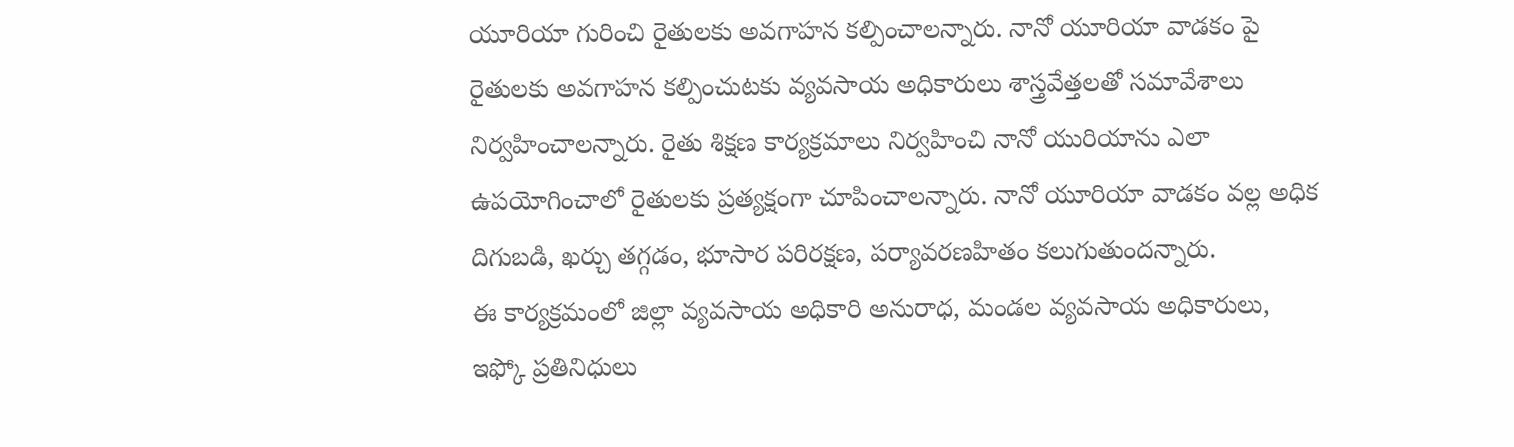యూరియా గురించి రైతులకు అవగాహన కల్పించాలన్నారు. నానో యూరియా వాడకం పై రైతులకు అవగాహన కల్పించుటకు వ్యవసాయ అధికారులు శాస్త్రవేత్తలతో సమావేశాలు నిర్వహించాలన్నారు. రైతు శిక్షణ కార్యక్రమాలు నిర్వహించి నానో యురియాను ఎలా ఉపయోగించాలో రైతులకు ప్రత్యక్షంగా చూపించాలన్నారు. నానో యూరియా వాడకం వల్ల అధిక దిగుబడి, ఖర్చు తగ్గడం, భూసార పరిరక్షణ, పర్యావరణహితం కలుగుతుందన్నారు.
ఈ కార్యక్రమంలో జిల్లా వ్యవసాయ అధికారి అనురాధ, మండల వ్యవసాయ అధికారులు,
ఇఫ్కో ప్రతినిధులు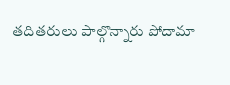తదితరులు పాల్గొన్నారు పోదామా